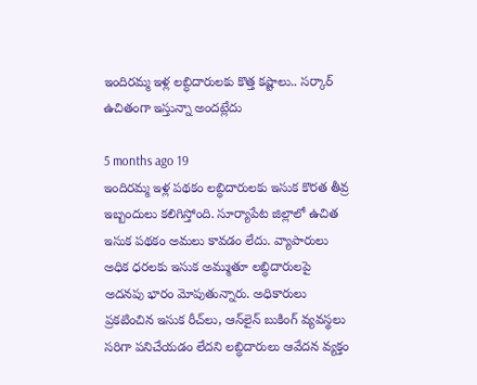ఇందిరమ్మ ఇళ్ల లబ్ధిదారులకు కొత్త కష్టాలు.. సర్కార్ ఉచితంగా ఇస్తున్నా అందట్లేదు

5 months ago 19
ఇందిరమ్మ ఇళ్ల పథకం లబ్ధిదారులకు ఇసుక కొరత తీవ్ర ఇబ్బందులు కలిగిస్తోంది. సూర్యాపేట జిల్లాలో ఉచిత ఇసుక పథకం అమలు కావడం లేదు. వ్యాపారులు అధిక ధరలకు ఇసుక అమ్ముతూ లబ్ధిదారులపై అదనపు భారం మోపుతున్నారు. అధికారులు ప్రకటించిన ఇసుక రీచ్‌లు, ఆన్‌లైన్ బుకింగ్ వ్యవస్థలు సరిగా పనిచేయడం లేదని లబ్ధిదారులు ఆవేదన వ్యక్తం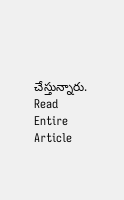చేస్తున్నారు.
Read Entire Article